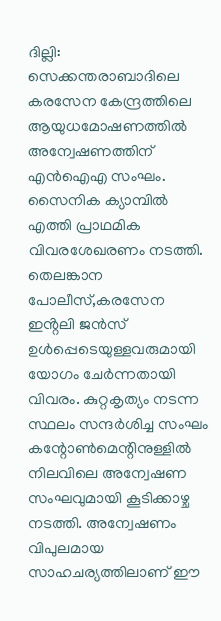ദില്ലി: സെക്കന്തരാബാദിലെ കരസേന കേന്ദ്രത്തിലെ ആയുധമോഷണത്തിൽ അന്വേഷണത്തിന് എൻഐഎ സംഘം. സൈനിക ക്യാമ്പിൽ എത്തി പ്രാഥമിക വിവരശേഖരണം നടത്തി. തെലങ്കാന പോലീസ്,കരസേന ഇൻ്റലി ജൻസ് ഉൾപ്പെടെയുള്ളവരുമായി യോഗം ചേർന്നതായി വിവരം. കുറ്റകൃത്യം നടന്ന സ്ഥലം സന്ദർശിച്ച സംഘം കന്റോൺമെന്റിനുള്ളിൽ നിലവിലെ അന്വേഷണ സംഘവുമായി കൂടിക്കാഴ്ച നടത്തി. അന്വേഷണം വിപുലമായ സാഹചര്യത്തിലാണ് ഈ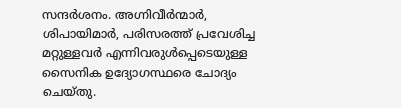സന്ദർശനം. അഗ്നിവീർന്മാർ, ശിപായിമാർ, പരിസരത്ത് പ്രവേശിച്ച മറ്റുള്ളവർ എന്നിവരുൾപ്പെടെയുള്ള സൈനിക ഉദ്യോഗസ്ഥരെ ചോദ്യം ചെയ്തു.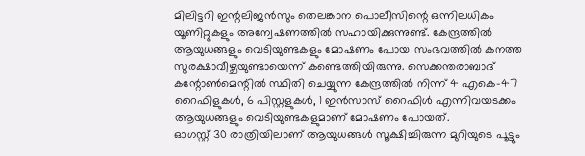മിലിട്ടറി ഇന്റലിജൻസും തെലങ്കാന പൊലീസിന്റെ ഒന്നിലധികം യൂണിറ്റുകളും അന്വേഷണത്തിൽ സഹായിക്കുന്നുണ്ട്. കേന്ദ്രത്തിൽ ആയുധങ്ങളും വെടിയുണ്ടകളും മോഷണം പോയ സംഭവത്തിൽ കനത്ത സുരക്ഷാവീഴ്ചയുണ്ടായെന്ന് കണ്ടെത്തിയിരുന്നു. സെക്കന്തരാബാദ് കന്റോൺമെന്റിൽ സ്ഥിതി ചെയ്യുന്ന കേന്ദ്രത്തിൽ നിന്ന് 4 എകെ-47 റൈഫിളുകൾ, 6 പിസ്റ്റളുകൾ, 1 ഇൻസാസ് റൈഫിൾ എന്നിവയടക്കം ആയുധങ്ങളും വെടിയുണ്ടകളുമാണ് മോഷണം പോയത്.
ഓഗസ്റ്റ് 30 രാത്രിയിലാണ് ആയുധങ്ങൾ സൂക്ഷിച്ചിരുന്ന മുറിയുടെ പൂട്ടും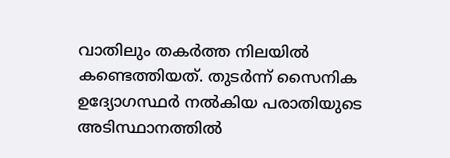വാതിലും തകർത്ത നിലയിൽ കണ്ടെത്തിയത്. തുടർന്ന് സൈനിക ഉദ്യോഗസ്ഥർ നൽകിയ പരാതിയുടെ അടിസ്ഥാനത്തിൽ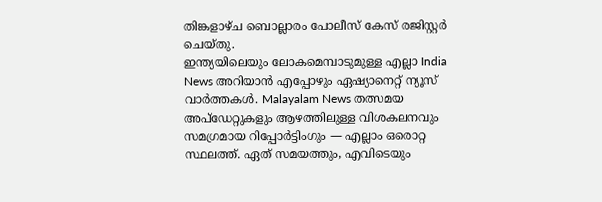തിങ്കളാഴ്ച ബൊല്ലാരം പോലീസ് കേസ് രജിസ്റ്റർ ചെയ്തു.
ഇന്ത്യയിലെയും ലോകമെമ്പാടുമുള്ള എല്ലാ India News അറിയാൻ എപ്പോഴും ഏഷ്യാനെറ്റ് ന്യൂസ് വാർത്തകൾ. Malayalam News തത്സമയ അപ്ഡേറ്റുകളും ആഴത്തിലുള്ള വിശകലനവും സമഗ്രമായ റിപ്പോർട്ടിംഗും — എല്ലാം ഒരൊറ്റ സ്ഥലത്ത്. ഏത് സമയത്തും, എവിടെയും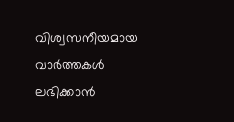വിശ്വസനീയമായ വാർത്തകൾ ലഭിക്കാൻ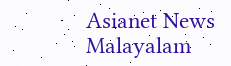Asianet News Malayalam